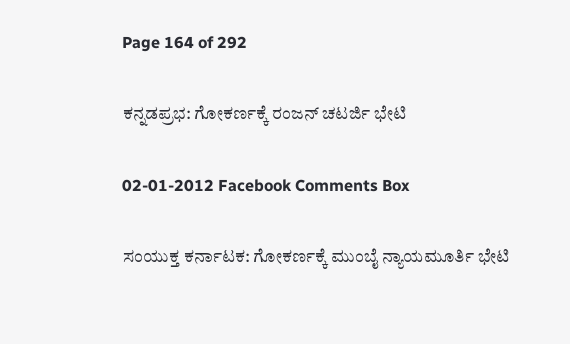Page 164 of 292

ಕನ್ನಡಪ್ರಭ: ಗೋಕರ್ಣಕ್ಕೆ ರಂಜನ್ ಚಟರ್ಜಿ ಭೇಟಿ

02-01-2012 Facebook Comments Box

ಸಂಯುಕ್ತ ಕರ್ನಾಟಕ: ಗೋಕರ್ಣಕ್ಕೆ ಮುಂಬೈ ನ್ಯಾಯಮೂರ್ತಿ ಭೇಟಿ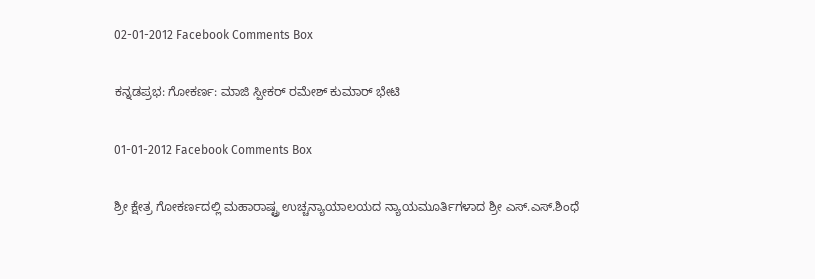02-01-2012 Facebook Comments Box

ಕನ್ನಡಪ್ರಭ: ಗೋಕರ್ಣ: ಮಾಜಿ ಸ್ಪೀಕರ್ ರಮೇಶ್ ಕುಮಾರ್ ಭೇಟಿ

01-01-2012 Facebook Comments Box

ಶ್ರೀ ಕ್ಷೇತ್ರ ಗೋಕರ್ಣದಲ್ಲಿ ಮಹಾರಾಷ್ಟ್ರ ಉಚ್ಚನ್ಯಾಯಾಲಯದ ನ್ಯಾಯಮೂರ್ತಿಗಳಾದ ಶ್ರೀ ಎಸ್.ಎಸ್.ಶಿಂಧೆ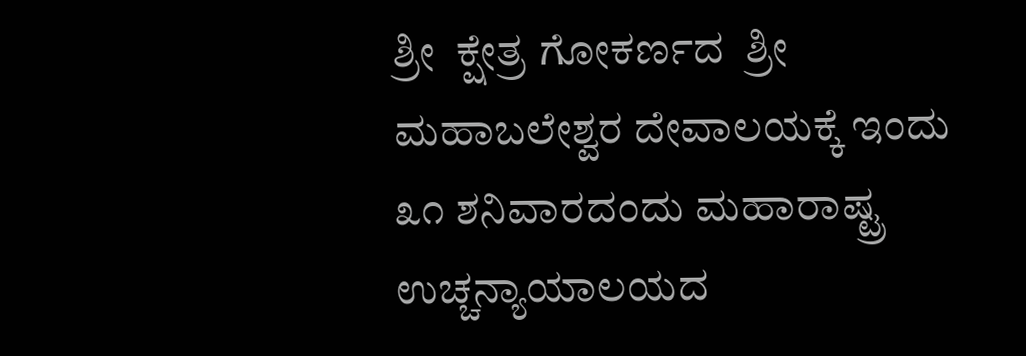ಶ್ರೀ  ಕ್ಷೇತ್ರ ಗೋಕರ್ಣದ  ಶ್ರೀ ಮಹಾಬಲೇಶ್ವರ ದೇವಾಲಯಕ್ಕೆ ಇಂದು ೩೧ ಶನಿವಾರದಂದು ಮಹಾರಾಷ್ಟ್ರ ಉಚ್ಚನ್ಯಾಯಾಲಯದ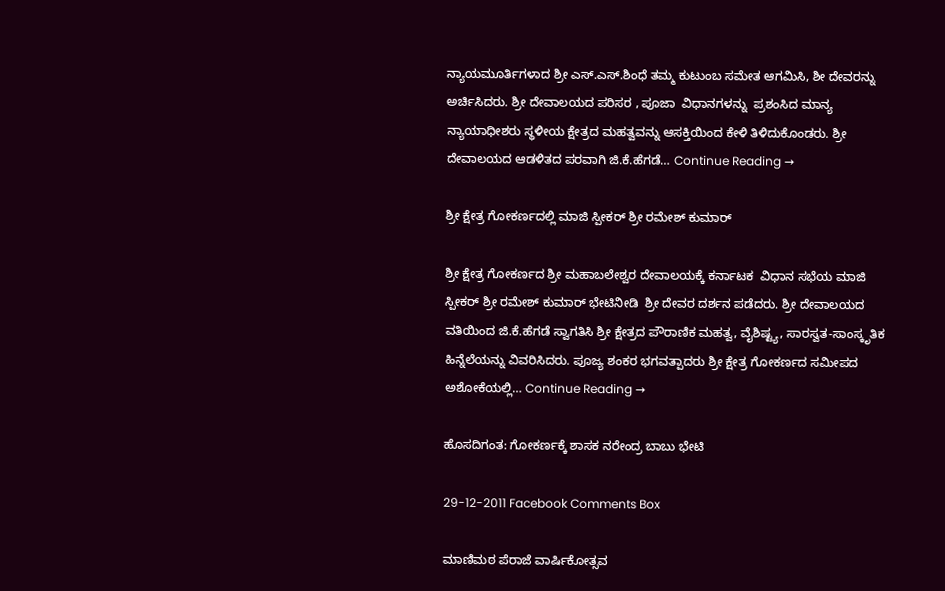ನ್ಯಾಯಮೂರ್ತಿಗಳಾದ ಶ್ರೀ ಎಸ್.ಎಸ್.ಶಿಂಧೆ ತಮ್ಮ ಕುಟುಂಬ ಸಮೇತ ಆಗಮಿಸಿ, ಶೀ ದೇವರನ್ನು ಅರ್ಚಿಸಿದರು. ಶ್ರೀ ದೇವಾಲಯದ ಪರಿಸರ , ಪೂಜಾ  ವಿಧಾನಗಳನ್ನು  ಪ್ರಶಂಸಿದ ಮಾನ್ಯ ನ್ಯಾಯಾಧೀಶರು ಸ್ಥಳೀಯ ಕ್ಷೇತ್ರದ ಮಹತ್ವವನ್ನು ಆಸಕ್ತಿಯಿಂದ ಕೇಳಿ ತಿಳಿದುಕೊಂಡರು. ಶ್ರೀ ದೇವಾಲಯದ ಆಡಳಿತದ ಪರವಾಗಿ ಜಿ.ಕೆ.ಹೆಗಡೆ… Continue Reading →

ಶ್ರೀ ಕ್ಷೇತ್ರ ಗೋಕರ್ಣದಲ್ಲಿ ಮಾಜಿ ಸ್ಪೀಕರ್ ಶ್ರೀ ರಮೇಶ್ ಕುಮಾರ್

ಶ್ರೀ ಕ್ಷೇತ್ರ ಗೋಕರ್ಣದ ಶ್ರೀ ಮಹಾಬಲೇಶ್ವರ ದೇವಾಲಯಕ್ಕೆ ಕರ್ನಾಟಕ  ವಿಧಾನ ಸಭೆಯ ಮಾಜಿ ಸ್ಪೀಕರ್ ಶ್ರೀ ರಮೇಶ್ ಕುಮಾರ್ ಭೇಟಿನೀಡಿ  ಶ್ರೀ ದೇವರ ದರ್ಶನ ಪಡೆದರು. ಶ್ರೀ ದೇವಾಲಯದ ವತಿಯಿಂದ ಜಿ.ಕೆ.ಹೆಗಡೆ ಸ್ವಾಗತಿಸಿ ಶ್ರೀ ಕ್ಷೇತ್ರದ ಪೌರಾಣಿಕ ಮಹತ್ವ, ವೈಶಿಷ್ಟ್ಯ, ಸಾರಸ್ವತ-ಸಾಂಸ್ಕೃತಿಕ ಹಿನ್ನೆಲೆಯನ್ನು ವಿವರಿಸಿದರು. ಪೂಜ್ಯ ಶಂಕರ ಭಗವತ್ಪಾದರು ಶ್ರೀ ಕ್ಷೇತ್ರ ಗೋಕರ್ಣದ ಸಮೀಪದ ಅಶೋಕೆಯಲ್ಲಿ… Continue Reading →

ಹೊಸದಿಗಂತ: ಗೋಕರ್ಣಕ್ಕೆ ಶಾಸಕ ನರೇಂದ್ರ ಬಾಬು ಭೇಟಿ

29-12-2011 Facebook Comments Box

ಮಾಣಿಮಠ ಪೆರಾಜೆ ವಾರ್ಷಿಕೋತ್ಸವ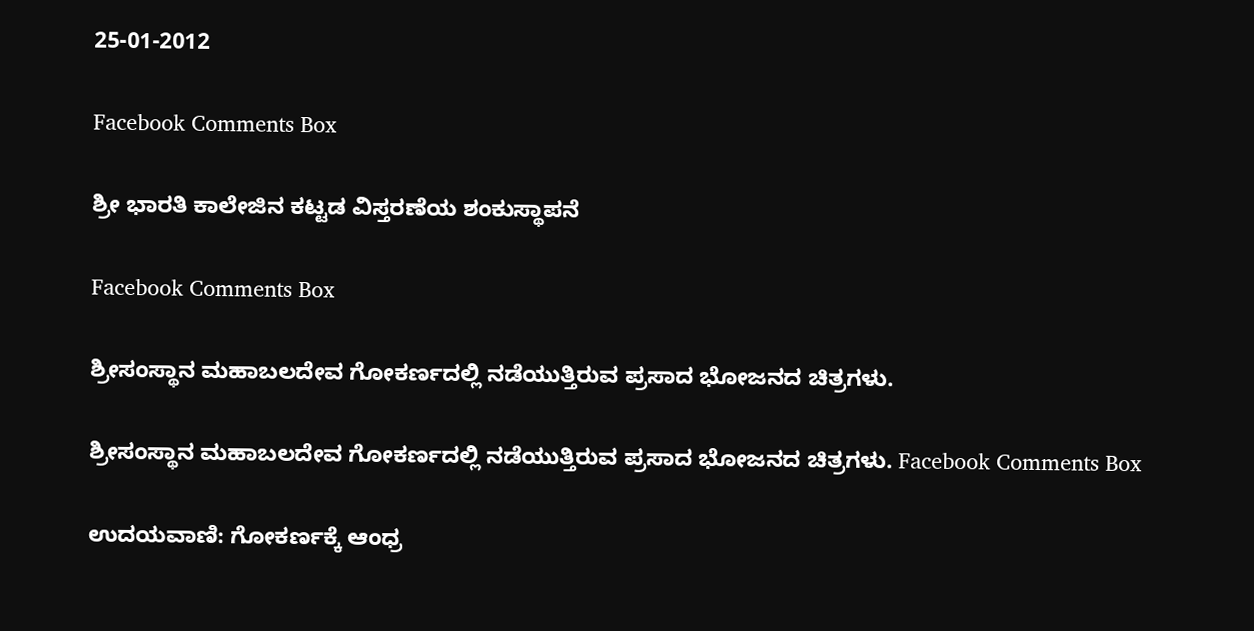25-01-2012

Facebook Comments Box

ಶ್ರೀ ಭಾರತಿ ಕಾಲೇಜಿನ ಕಟ್ಟಡ ವಿಸ್ತರಣೆಯ ಶಂಕುಸ್ಥಾಪನೆ

Facebook Comments Box

ಶ್ರೀಸಂಸ್ಥಾನ ಮಹಾಬಲದೇವ ಗೋಕರ್ಣದಲ್ಲಿ ನಡೆಯುತ್ತಿರುವ ಪ್ರಸಾದ ಭೋಜನದ ಚಿತ್ರಗಳು.

ಶ್ರೀಸಂಸ್ಥಾನ ಮಹಾಬಲದೇವ ಗೋಕರ್ಣದಲ್ಲಿ ನಡೆಯುತ್ತಿರುವ ಪ್ರಸಾದ ಭೋಜನದ ಚಿತ್ರಗಳು. Facebook Comments Box

ಉದಯವಾಣಿ: ಗೋಕರ್ಣಕ್ಕೆ ಆಂಧ್ರ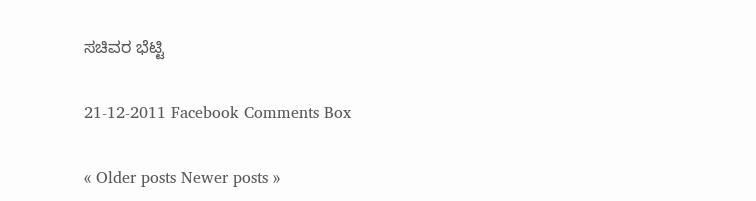ಸಚಿವರ ಭೆಟ್ಟಿ

21-12-2011 Facebook Comments Box

« Older posts Newer posts »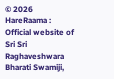© 2026 HareRaama : Official website of Sri Sri Raghaveshwara Bharati Swamiji,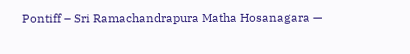Pontiff – Sri Ramachandrapura Matha Hosanagara —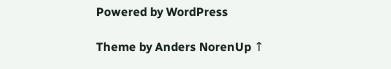Powered by WordPress

Theme by Anders NorenUp ↑